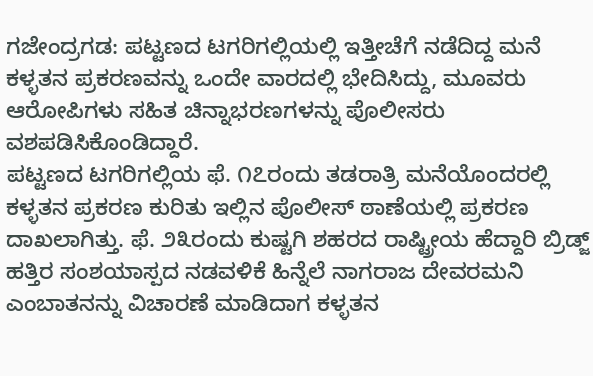ಗಜೇಂದ್ರಗಡ: ಪಟ್ಟಣದ ಟಗರಿಗಲ್ಲಿಯಲ್ಲಿ ಇತ್ತೀಚೆಗೆ ನಡೆದಿದ್ದ ಮನೆ ಕಳ್ಳತನ ಪ್ರಕರಣವನ್ನು ಒಂದೇ ವಾರದಲ್ಲಿ ಭೇದಿಸಿದ್ದು, ಮೂವರು ಆರೋಪಿಗಳು ಸಹಿತ ಚಿನ್ನಾಭರಣಗಳನ್ನು ಪೊಲೀಸರು ವಶಪಡಿಸಿಕೊಂಡಿದ್ದಾರೆ.
ಪಟ್ಟಣದ ಟಗರಿಗಲ್ಲಿಯ ಫೆ. ೧೭ರಂದು ತಡರಾತ್ರಿ ಮನೆಯೊಂದರಲ್ಲಿ ಕಳ್ಳತನ ಪ್ರಕರಣ ಕುರಿತು ಇಲ್ಲಿನ ಪೊಲೀಸ್ ಠಾಣೆಯಲ್ಲಿ ಪ್ರಕರಣ ದಾಖಲಾಗಿತ್ತು. ಫೆ. ೨೩ರಂದು ಕುಷ್ಟಗಿ ಶಹರದ ರಾಷ್ಟ್ರೀಯ ಹೆದ್ದಾರಿ ಬ್ರಿಡ್ಜ್ ಹತ್ತಿರ ಸಂಶಯಾಸ್ಪದ ನಡವಳಿಕೆ ಹಿನ್ನೆಲೆ ನಾಗರಾಜ ದೇವರಮನಿ ಎಂಬಾತನನ್ನು ವಿಚಾರಣೆ ಮಾಡಿದಾಗ ಕಳ್ಳತನ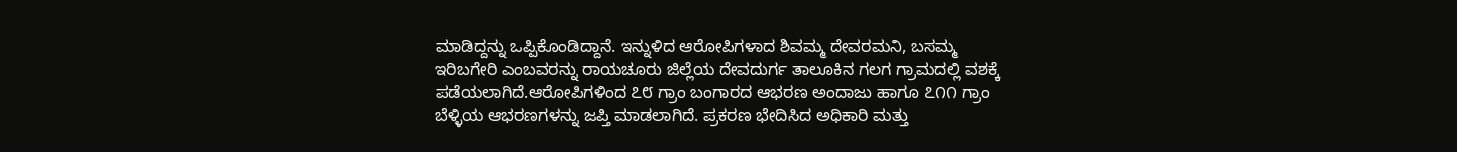ಮಾಡಿದ್ದನ್ನು ಒಪ್ಪಿಕೊಂಡಿದ್ದಾನೆ. ಇನ್ನುಳಿದ ಆರೋಪಿಗಳಾದ ಶಿವಮ್ಮ ದೇವರಮನಿ, ಬಸಮ್ಮ ಇರಿಬಗೇರಿ ಎಂಬವರನ್ನು ರಾಯಚೂರು ಜಿಲ್ಲೆಯ ದೇವದುರ್ಗ ತಾಲೂಕಿನ ಗಲಗ ಗ್ರಾಮದಲ್ಲಿ ವಶಕ್ಕೆ ಪಡೆಯಲಾಗಿದೆ.ಆರೋಪಿಗಳಿಂದ ೭೮ ಗ್ರಾಂ ಬಂಗಾರದ ಆಭರಣ ಅಂದಾಜು ಹಾಗೂ ೭೧೧ ಗ್ರಾಂ ಬೆಳ್ಳಿಯ ಆಭರಣಗಳನ್ನು ಜಪ್ತಿ ಮಾಡಲಾಗಿದೆ. ಪ್ರಕರಣ ಭೇದಿಸಿದ ಅಧಿಕಾರಿ ಮತ್ತು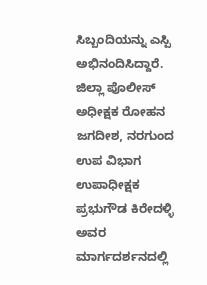ಸಿಬ್ಬಂದಿಯನ್ನು ಎಸ್ಪಿ ಅಭಿನಂದಿಸಿದ್ದಾರೆ.
ಜಿಲ್ಲಾ ಪೊಲೀಸ್ ಅಧೀಕ್ಷಕ ರೋಹನ ಜಗದೀಶ, ನರಗುಂದ ಉಪ ವಿಭಾಗ ಉಪಾಧೀಕ್ಷಕ ಪ್ರಭುಗೌಡ ಕಿರೇದಳ್ಳಿ ಅವರ ಮಾರ್ಗದರ್ಶನದಲ್ಲಿ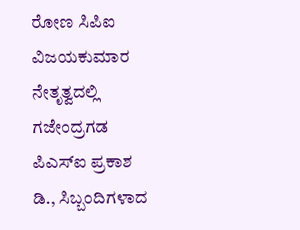ರೋಣ ಸಿಪಿಐ ವಿಜಯಕುಮಾರ ನೇತೃತ್ವದಲ್ಲಿ ಗಜೇಂದ್ರಗಡ ಪಿಎಸ್ಐ ಪ್ರಕಾಶ ಡಿ., ಸಿಬ್ಬಂದಿಗಳಾದ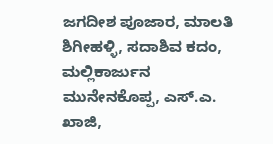ಜಗದೀಶ ಪೂಜಾರ, ಮಾಲತಿ ಶಿಗೀಹಳ್ಳಿ, ಸದಾಶಿವ ಕದಂ, ಮಲ್ಲಿಕಾರ್ಜುನ ಮುನೇನಕೊಪ್ಪ, ಎಸ್.ಎ. ಖಾಜಿ,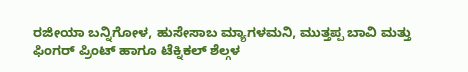ರಜೀಯಾ ಬನ್ನಿಗೋಳ, ಹುಸೇಸಾಬ ಮ್ಯಾಗಳಮನಿ, ಮುತ್ತಪ್ಪ ಬಾವಿ ಮತ್ತು ಫಿಂಗರ್ ಪ್ರಿಂಟ್ ಹಾಗೂ ಟೆಕ್ನಿಕಲ್ ಶೆಲ್ಗಳ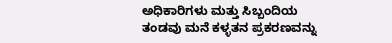ಅಧಿಕಾರಿಗಳು ಮತ್ತು ಸಿಬ್ಬಂದಿಯ ತಂಡವು ಮನೆ ಕಳ್ಳತನ ಪ್ರಕರಣವನ್ನು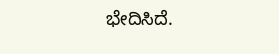ಭೇದಿಸಿದೆ.